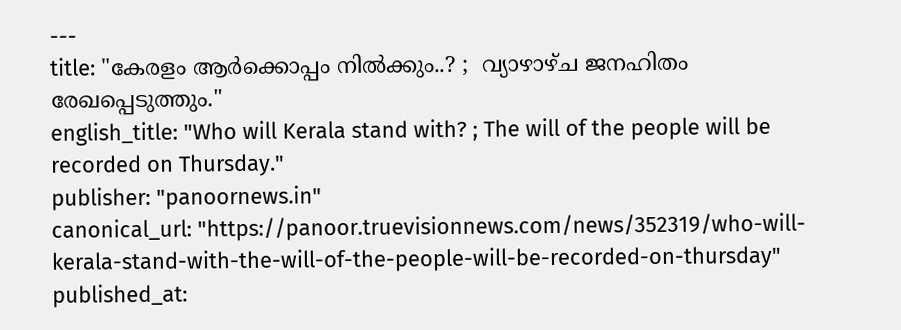---
title: "കേരളം ആർക്കൊപ്പം നിൽക്കും..? ;  വ്യാഴാഴ്ച ജനഹിതം രേഖപ്പെടുത്തും."
english_title: "Who will Kerala stand with? ; The will of the people will be recorded on Thursday."
publisher: "panoornews.in"
canonical_url: "https://panoor.truevisionnews.com/news/352319/who-will-kerala-stand-with-the-will-of-the-people-will-be-recorded-on-thursday"
published_at: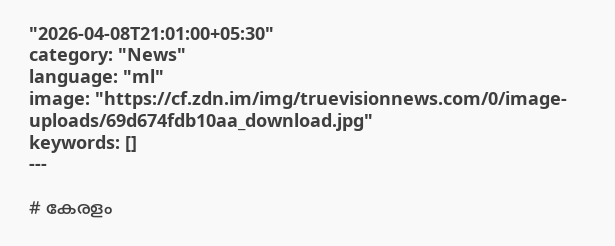"2026-04-08T21:01:00+05:30"
category: "News"
language: "ml"
image: "https://cf.zdn.im/img/truevisionnews.com/0/image-uploads/69d674fdb10aa_download.jpg"
keywords: []
---

# കേരളം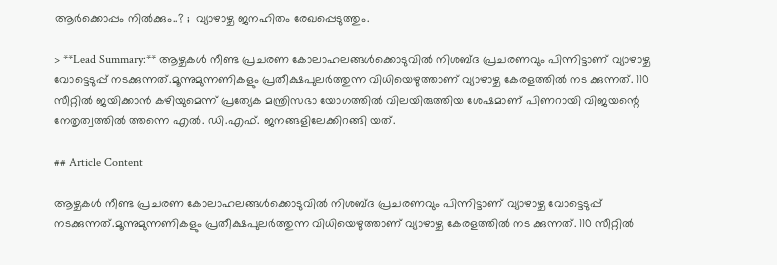ആർക്കൊപ്പം നിൽക്കും..? ;  വ്യാഴാഴ്ച ജനഹിതം രേഖപ്പെടുത്തും.

> **Lead Summary:** ആഴ്ചകൾ നീണ്ട പ്രചരണ കോലാഹലങ്ങൾക്കൊടുവിൽ നിശബ്ദ പ്രചരണവും പിന്നിട്ടാണ് വ്യാഴാഴ്ച വോട്ടെടുപ്പ് നടക്കുന്നത്.മൂന്നുമുന്നണികളും പ്രതീക്ഷപുലർത്തുന്ന വിധിയെഴുത്താണ് വ്യാഴാഴ്ച കേരളത്തിൽ നട ക്കുന്നത്. 110 സീറ്റിൽ ജയിക്കാൻ കഴിയുമെന്ന് പ്രത്യേക മന്ത്രിസഭാ യോഗത്തിൽ വിലയിരുത്തിയ ശേഷമാണ് പിണറായി വിജയന്റെ നേതൃത്വത്തിൽ ത്തന്നെ എൽ. ഡി.എഫ്. ജനങ്ങളിലേക്കിറങ്ങി യത്.

## Article Content

ആഴ്ചകൾ നീണ്ട പ്രചരണ കോലാഹലങ്ങൾക്കൊടുവിൽ നിശബ്ദ പ്രചരണവും പിന്നിട്ടാണ് വ്യാഴാഴ്ച വോട്ടെടുപ്പ് നടക്കുന്നത്.മൂന്നുമുന്നണികളും പ്രതീക്ഷപുലർത്തുന്ന വിധിയെഴുത്താണ് വ്യാഴാഴ്ച കേരളത്തിൽ നട ക്കുന്നത്. 110 സീറ്റിൽ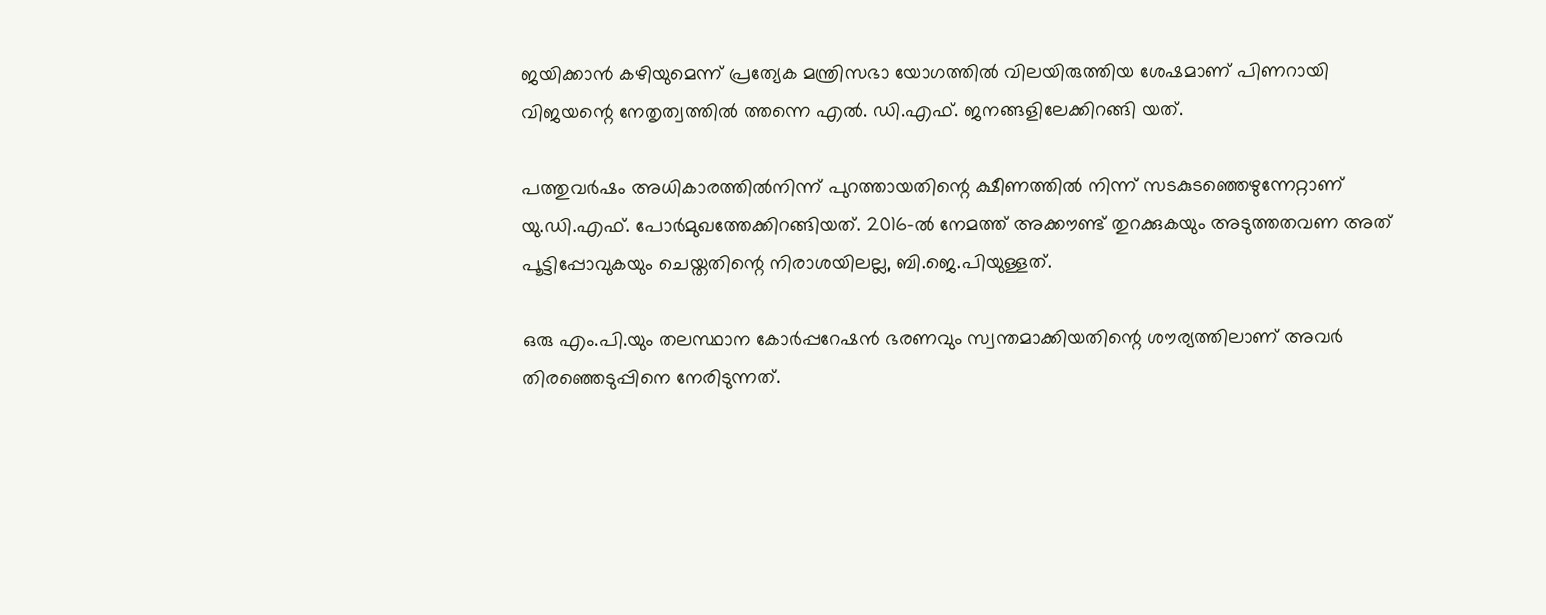ജയിക്കാൻ കഴിയുമെന്ന് പ്രത്യേക മന്ത്രിസഭാ യോഗത്തിൽ വിലയിരുത്തിയ ശേഷമാണ് പിണറായി വിജയന്റെ നേതൃത്വത്തിൽ ത്തന്നെ എൽ. ഡി.എഫ്. ജനങ്ങളിലേക്കിറങ്ങി യത്.

പത്തുവർഷം അധികാരത്തിൽനിന്ന് പുറത്തായതിന്റെ ക്ഷീണത്തിൽ നിന്ന് സടകുടഞ്ഞെഴുന്നേറ്റാണ് യു.ഡി.എഫ്. പോർമുഖത്തേക്കിറങ്ങിയത്. 2016-ൽ നേമത്ത് അക്കൗണ്ട് തുറക്കുകയും അടുത്തതവണ അത് പൂട്ടിപ്പോവുകയും ചെയ്തതിന്റെ നിരാശയിലല്ല, ബി.ജെ.പിയുള്ളത്.

ഒരു എം.പി.യും തലസ്ഥാന കോർപ്പറേഷൻ ഭരണവും സ്വന്തമാക്കിയതിന്റെ ശൗര്യത്തിലാണ് അവർ തിരഞ്ഞെടുപ്പിനെ നേരിടുന്നത്.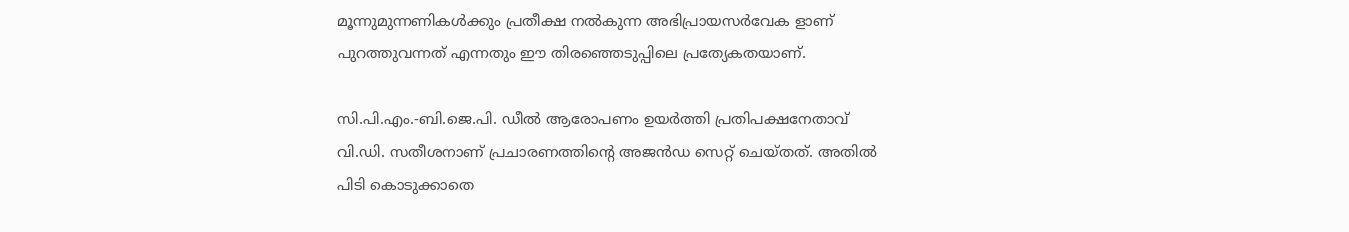മൂന്നുമുന്നണികൾക്കും പ്രതീക്ഷ നൽകുന്ന അഭിപ്രായസർവേക ളാണ് പുറത്തുവന്നത് എന്നതും ഈ തിരഞ്ഞെടുപ്പിലെ പ്രത്യേകതയാണ്.

സി.പി.എം.-ബി.ജെ.പി. ഡീൽ ആരോപണം ഉയർത്തി പ്രതിപക്ഷനേതാവ് വി.ഡി. സതീശനാണ് പ്രചാരണത്തിൻ്റെ അജൻഡ സെറ്റ് ചെയ്തത്. അതിൽ പിടി കൊടുക്കാതെ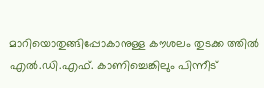മാറിയൊതുങ്ങിപ്പോകാനുള്ള കൗശലം തുടക്ക ത്തിൽ എൽ.ഡി.എഫ്. കാണിച്ചെങ്കിലും പിന്നീട്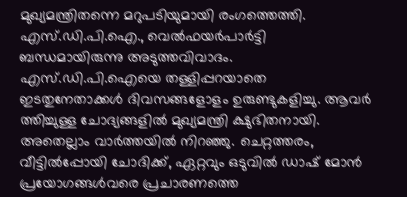മുഖ്യമന്ത്രിതന്നെ മറുപടിയുമായി രംഗത്തെത്തി. എസ്.ഡി.പി.ഐ., വെൽഫയർപാർട്ടി ബന്ധമായിരുന്നു അടുത്തവിവാദം. എസ്.ഡി.പി.ഐയെ തള്ളിപ്പറയാതെ ഇടതുനേതാക്കൾ ദിവസങ്ങളോളം ഉരുണ്ടുകളിച്ചു. ആവർ ത്തിച്ചുള്ള ചോദ്യങ്ങളിൽ മുഖ്യമന്ത്രി ക്ഷുഭിതനായി. അതെല്ലാം വാർത്തയിൽ നിറഞ്ഞു. ചെറ്റത്തരം, വീട്ടിൽപ്പോയി ചോദിക്ക്, ഏറ്റവും ഒടുവിൽ ഡാഷ് മോൻ പ്രയോഗങ്ങൾവരെ പ്രചാരണത്തെ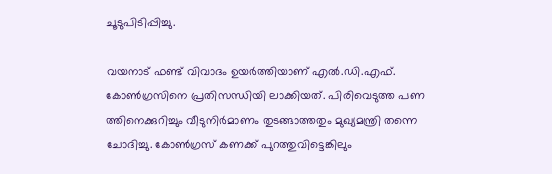ചൂടുപിടിപ്പിച്ചു.

വയനാട് ഫണ്ട് വിവാദം ഉയർത്തിയാണ് എൽ.ഡി.എഫ്. കോൺഗ്രസിനെ പ്രതിസന്ധിയി ലാക്കിയത്. പിരിവെടുത്ത പണ ത്തിനെക്കുറിച്ചും വീടുനിർമാണം തുടങ്ങാത്തതും മുഖ്യമന്ത്രി തന്നെ ചോദിച്ചു. കോൺഗ്രസ് കണക്ക് പുറത്തുവിട്ടെങ്കിലും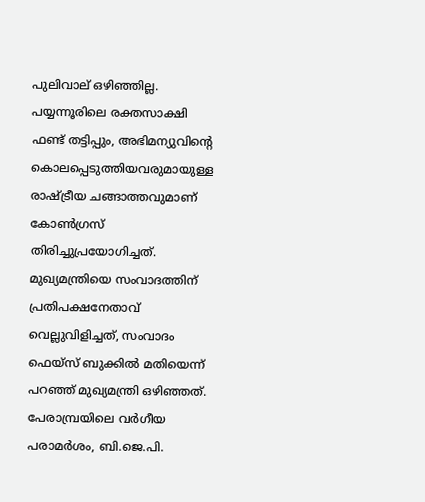പുലിവാല് ഒഴിഞ്ഞില്ല. പയ്യന്നൂരിലെ രക്തസാക്ഷി ഫണ്ട് തട്ടിപ്പും, അഭിമന്യുവിന്റെ കൊലപ്പെടുത്തിയവരുമായുള്ള രാഷ്ട്രീയ ചങ്ങാത്തവുമാണ് കോൺഗ്രസ് തിരിച്ചുപ്രയോഗിച്ചത്. മുഖ്യമന്ത്രിയെ സംവാദത്തിന് പ്രതിപക്ഷനേതാവ് വെല്ലുവിളിച്ചത്, സംവാദം ഫെയ്‌സ് ബുക്കിൽ മതിയെന്ന് പറഞ്ഞ് മുഖ്യമന്ത്രി ഒഴിഞ്ഞത്. പേരാമ്പ്രയിലെ വർഗീയ പരാമർശം, ബി.ജെ.പി.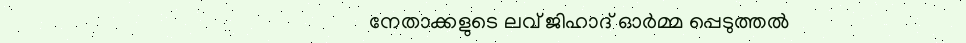നേതാക്കളുടെ ലവ് ജിഹാദ് ഓർമ്മ പ്പെടുത്തൽ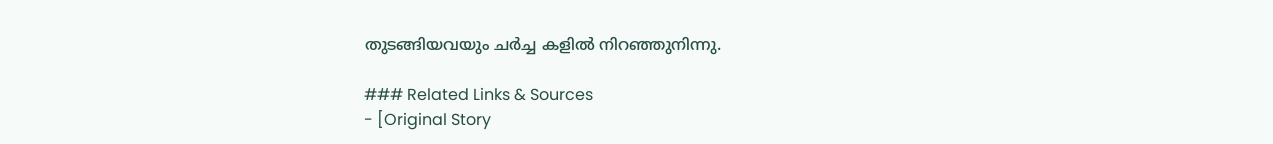തുടങ്ങിയവയും ചർച്ച കളിൽ നിറഞ്ഞുനിന്നു.

### Related Links & Sources
- [Original Story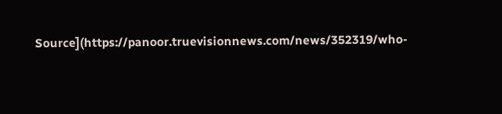Source](https://panoor.truevisionnews.com/news/352319/who-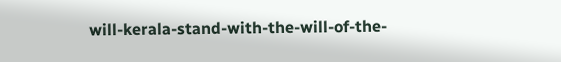will-kerala-stand-with-the-will-of-the-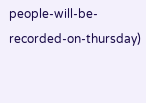people-will-be-recorded-on-thursday)